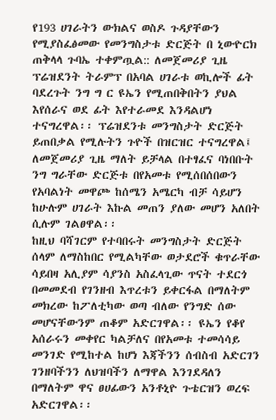የ193 ሀገራትን ውክልና ወስዶ ጉዳያቸውን የሚያስፈፅመው የመንግስታቱ ድርጅት በ ኒውዮርክ ጠቅላላ ጉባኤ ተቀምጧል:: ለመጀመሪያ ጊዜ ፕሬዝደንት ትራምፕ በአባል ሀገራቱ ወኪሎች ፊት ባደረጉት ንግ ግ ር ዩኤን የሚጠበቅበትን ያህል እየሰራና ወደ ፊት እየተራመደ እንዳልሆነ ተናግረዋል፡፡ ፕሬዝደንቱ መንግስታት ድርጅት ይጠበቃል የሚሉትን ጉዮች በዝርዝር ተናግረዋል፤
ለመጀመሪያ ጊዜ ማለት ይቻላል በተፃፈና ባነበቡት ንግ ግራቸው ድርጅቱ በየአመቱ የሚሰበሰበውን የአባልነት መዋጮ ከሰሜን አሜርካ ብቻ ሳይሆን ከሁሉም ሀገራት እኩል መጠን ያለው መሆን አለበት ሲሉም ገልፀዋል፡፡
ከዚህ ባሻገርም የተባበሩት መንግስታት ድርጅት ሰላም ለማስከበር የሚልካቸው ወታደሮች ቁጥራቸው ሳይበዛ አሊያም ሳያንስ አስፈላጊው ጥናት ተደርጎ በመመደብ የገንዘብ እጥረቱን ይቀርፋል በማለትም መክረው ከፖለቲካው ወጣ ብለው የንግድ ሰው መሆናቸውንም ጠቆም አድርገዋል፡፡ ዩኤን የቆየ አሰራሩን መቀየር ካልቻለና በየአመቱ ተመሳሳይ መንገድ የሚከተል ከሆነ እጃችንን ሰብስብ አድርገን ገንዘባችንን ለህዝባችን ለማዋል እንገደዳለን በማለትም ዋና ፀሀፊውን አንቶኒዮ ጉቴርዝን ወረፍ አድርገዋል፡፡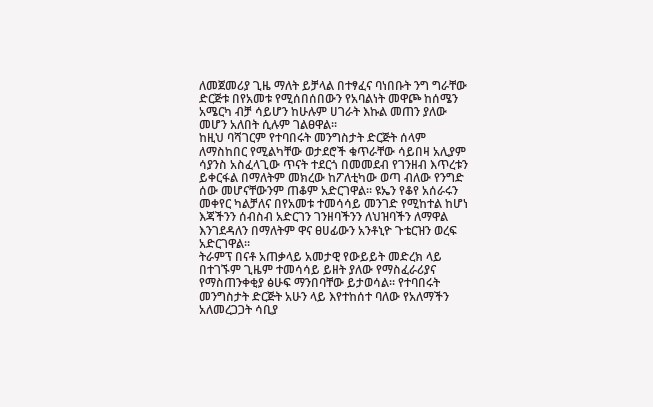ለመጀመሪያ ጊዜ ማለት ይቻላል በተፃፈና ባነበቡት ንግ ግራቸው ድርጅቱ በየአመቱ የሚሰበሰበውን የአባልነት መዋጮ ከሰሜን አሜርካ ብቻ ሳይሆን ከሁሉም ሀገራት እኩል መጠን ያለው መሆን አለበት ሲሉም ገልፀዋል፡፡
ከዚህ ባሻገርም የተባበሩት መንግስታት ድርጅት ሰላም ለማስከበር የሚልካቸው ወታደሮች ቁጥራቸው ሳይበዛ አሊያም ሳያንስ አስፈላጊው ጥናት ተደርጎ በመመደብ የገንዘብ እጥረቱን ይቀርፋል በማለትም መክረው ከፖለቲካው ወጣ ብለው የንግድ ሰው መሆናቸውንም ጠቆም አድርገዋል፡፡ ዩኤን የቆየ አሰራሩን መቀየር ካልቻለና በየአመቱ ተመሳሳይ መንገድ የሚከተል ከሆነ እጃችንን ሰብስብ አድርገን ገንዘባችንን ለህዝባችን ለማዋል እንገደዳለን በማለትም ዋና ፀሀፊውን አንቶኒዮ ጉቴርዝን ወረፍ አድርገዋል፡፡
ትራምፕ በናቶ አጠቃላይ አመታዊ የውይይት መድረክ ላይ በተገኙም ጊዜም ተመሳሳይ ይዘት ያለው የማስፈራሪያና የማስጠንቀቂያ ፅሁፍ ማንበባቸው ይታወሳል፡፡ የተባበሩት መንግስታት ድርጅት አሁን ላይ እየተከሰተ ባለው የአለማችን አለመረጋጋት ሳቢያ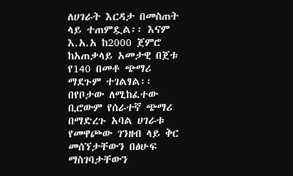ለሀገራት እርዳታ በመስጠት ላይ ተጠምዷል፡፡ እናም እ.አ.አ ከ2000 ጀምሮ ከአጠቃላይ አመታዊ በጀቱ የ140 በመቶ ጭማሪ ማደጉም ተገልፃል፡፡
በየቦታው ለሚከፈተው ቢሮውም የሰራተኛ ጭማሪ በማድረጉ አባል ሀገራቱ የመዋጮው ገንዘብ ላይ ቅር መሰኘታቸውን በፅሁፍ ማስገባታቸውን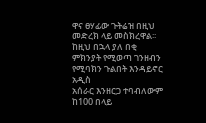ዋና ፀሃፊው ጉትሬዝ በዚህ መድረክ ላይ መስክረዋል፡፡ ከዚህ በኋላ ያለ በቂ ምክንያት የሚወጣ ገንዘብን የሚባክን ጉልበት እንዳይኖር አዲስ
አሰራር እንዘርጋ ተባብለውም ከ100 በላይ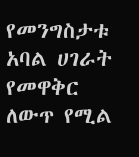የመንግስታቱ አባል ሀገራት የመዋቅር ለውጥ የሚል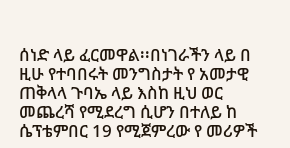ሰነድ ላይ ፈርመዋል፡፡በነገራችን ላይ በ ዚሁ የተባበሩት መንግስታት የ አመታዊ ጠቅላላ ጉባኤ ላይ እስከ ዚህ ወር መጨረሻ የሚደረግ ሲሆን በተለይ ከ ሴፕቴምበር 19 የሚጀምረው የ መሪዎች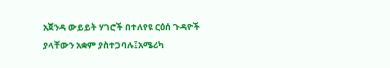አጀንዳ ውይይት ሃገሮች በተለየዩ ርዕሰ ጉዳዮች ያላቸውን አቋም ያስተጋባሉ፤አሜሪካ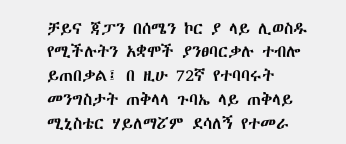ቻይና ጃፓን በሰሜን ኮር ያ ላይ ሊወስዱ የሚችሉትን አቋሞች ያንፀባርቃሉ ተብሎ ይጠበቃል፤ በ ዚሁ 72ኛ የተባባሩት መንግስታት ጠቅላላ ጉባኤ ላይ ጠቅላይ ሚኒስቴር ሃይለማፘም ደሳለኝ የተመራ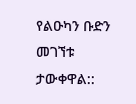የልዑካን ቡድን መገኘቱ ታውቀዋል::